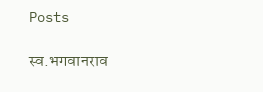Posts

स्व.भगवानराव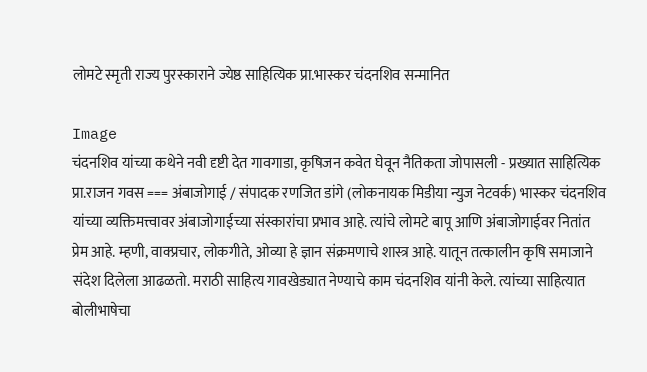लोमटे स्मृती राज्य पुरस्काराने ज्येष्ठ साहित्यिक प्रा.भास्कर चंदनशिव सन्मानित

Image
चंदनशिव यांच्या कथेने नवी दृष्टी देत गावगाडा, कृषिजन कवेत घेवून नैतिकता जोपासली - प्रख्यात साहित्यिक प्रा.राजन गवस === अंबाजोगाई / संपादक रणजित डांगे (लोकनायक मिडीया न्युज नेटवर्क) भास्कर चंदनशिव यांच्या व्यक्तिमत्त्वावर अंबाजोगाईच्या संस्कारांचा प्रभाव आहे. त्यांचे लोमटे बापू आणि अंबाजोगाईवर नितांत प्रेम आहे. म्हणी, वाक्प्रचार, लोकगीते, ओव्या हे ज्ञान संक्रमणाचे शास्त्र आहे. यातून तत्कालीन कृषि समाजाने संदेश दिलेला आढळतो. मराठी साहित्य गावखेड्यात नेण्याचे काम चंदनशिव यांनी केले. त्यांच्या साहित्यात बोलीभाषेचा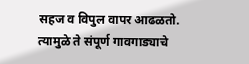सहज व विपुल वापर आढळतो. त्यामुळे ते संपूर्ण गावगाड्याचे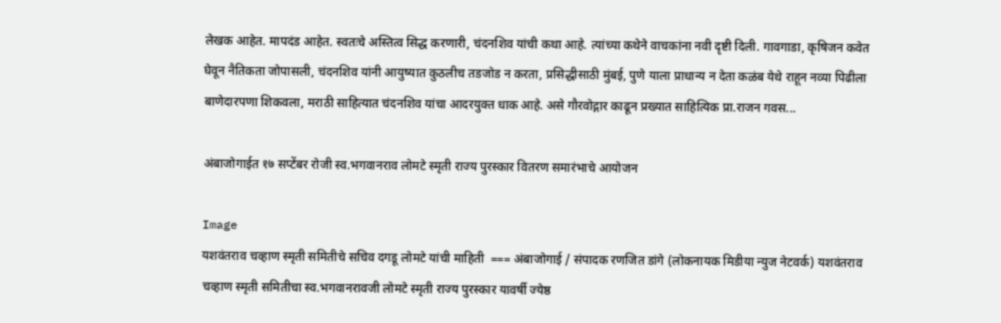लेखक आहेत. मापदंड आहेत. स्वतःचे अस्तित्व सिद्ध करणारी, चंदनशिव यांची कथा आहे. त्यांच्या कथेने वाचकांना नवी दृष्टी दिली. गावगाडा, कृषिजन कवेत घेवून नैतिकता जोपासली, चंदनशिव यांनी आयुष्यात कुठलीच तडजोड न करता, प्रसिद्धीसाठी मुंबई, पुणे याला प्राधान्य न देता कळंब येथे राहून नव्या पिढीला बाणेदारपणा शिकवला, मराठी साहित्यात चंदनशिव यांचा आदरयुक्त धाक आहे. असे गौरवोद्गार काढून प्रख्यात साहित्यिक प्रा.राजन गवस...

अंबाजोगाईत १७ सप्टेंबर रोजी स्व.भगवानराव लोमटे स्मृती राज्य पुरस्कार वितरण समारंभाचे आयोजन

Image
यशवंतराव चव्हाण स्मृती समितीचे सचिव दगडू लोमटे यांची माहिती  === अंबाजोगाई / संपादक रणजित डांगे (लोकनायक मिडीया न्युज नेटवर्क) यशवंतराव चव्हाण स्मृती समितीचा स्व.भगवानरावजी लोमटे स्मृती राज्य पुरस्कार यावर्षी ज्येष्ठ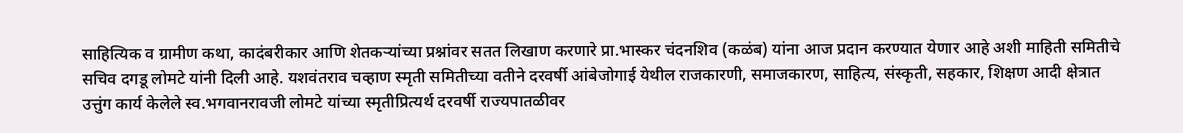साहित्यिक व ग्रामीण कथा, कादंबरीकार आणि शेतकऱ्यांच्या प्रश्नांवर सतत लिखाण करणारे प्रा.भास्कर चंदनशिव (कळंब) यांना आज प्रदान करण्यात येणार आहे अशी माहिती समितीचे सचिव दगडू लोमटे यांनी दिली आहे. यशवंतराव चव्हाण स्मृती समितीच्या वतीने दरवर्षी आंबेजोगाई येथील राजकारणी, समाजकारण, साहित्य, संस्कृती, सहकार, शिक्षण आदी क्षेत्रात उत्तुंग कार्य केलेले स्व.भगवानरावजी लोमटे यांच्या स्मृतीप्रित्यर्थ दरवर्षी राज्यपातळीवर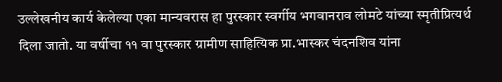उल्लेखनीय कार्य केलेल्या एका मान्यवरास हा पुरस्कार स्वर्गीय भगवानराव लोमटे यांच्या स्मृतीप्रित्यर्थ दिला जातो. या वर्षीचा ११ वा पुरस्कार ग्रामीण साहित्यिक प्रा.भास्कर चंदनशिव यांना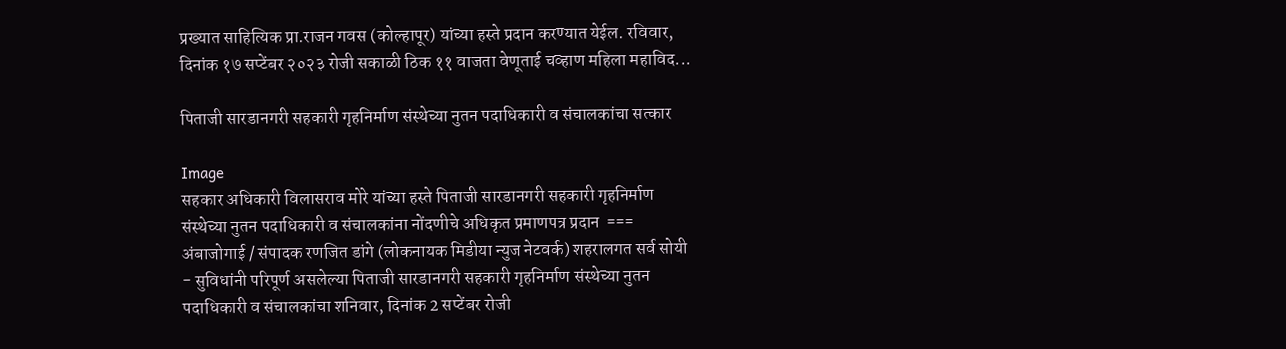प्रख्यात साहित्यिक प्रा.राजन गवस (कोल्हापूर) यांच्या हस्ते प्रदान करण्यात येईल. रविवार, दिनांक १७ सप्टेंबर २०२३ रोजी सकाळी ठिक ११ वाजता वेणूताई चव्हाण महिला महाविद...

पिताजी सारडानगरी सहकारी गृहनिर्माण संस्थेच्या नुतन पदाधिकारी व संचालकांचा सत्कार

Image
सहकार अधिकारी विलासराव मोरे यांच्या हस्ते पिताजी सारडानगरी सहकारी गृहनिर्माण संस्थेच्या नुतन पदाधिकारी व संचालकांना नोंदणीचे अधिकृत प्रमाणपत्र प्रदान  === अंबाजोगाई / संपादक रणजित डांगे (लोकनायक मिडीया न्युज नेटवर्क) शहरालगत सर्व सोयी - सुविधांनी परिपूर्ण असलेल्या पिताजी सारडानगरी सहकारी गृहनिर्माण संस्थेच्या नुतन पदाधिकारी व संचालकांचा शनिवार, दिनांक 2 सप्टेंबर रोजी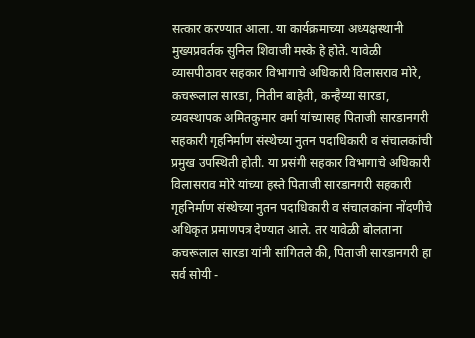सत्कार करण्यात आला. या कार्यक्रमाच्या अध्यक्षस्थानी मुख्यप्रवर्तक सुनिल शिवाजी मस्के हे होते. यावेळी व्यासपीठावर सहकार विभागाचे अधिकारी विलासराव मोरे, कचरूलाल सारडा, नितीन बाहेती, कन्हैय्या सारडा, व्यवस्थापक अमितकुमार वर्मा यांच्यासह पिताजी सारडानगरी सहकारी गृहनिर्माण संस्थेच्या नुतन पदाधिकारी व संचालकांची प्रमुख उपस्थिती होती. या प्रसंगी सहकार विभागाचे अधिकारी विलासराव मोरे यांच्या हस्ते पिताजी सारडानगरी सहकारी गृहनिर्माण संस्थेच्या नुतन पदाधिकारी व संचालकांना नोंदणीचे अधिकृत प्रमाणपत्र देण्यात आले. तर यावेळी बोलताना कचरूलाल सारडा यांनी सांगितले की, पिताजी सारडानगरी हा सर्व सोयी -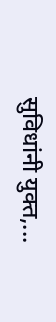सुविधांनी युक्त,...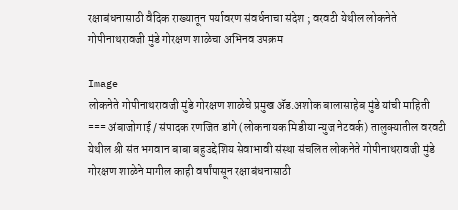रक्षाबंधनासाठी वैदिक राख्यातून पर्यावरण संवर्धनाचा संदेश ; वरवटी येथील लोकनेते गोपीनाथरावजी मुंडे गोरक्षण शाळेचा अभिनव उपक्रम

Image
लोकनेते गोपीनाथरावजी मुंडे गोरक्षण शाळेचे प्रमुख ॲड.अशोक बालासाहेब मुंडे यांची माहिती === अंबाजोगाई / संपादक रणजित डांगे (लोकनायक मिडीया न्युज नेटवर्क) तालुक्यातील वरवटी येथील श्री संत भगवान बाबा बहुउद्देशिय सेवाभावी संस्था संचलित लोकनेते गोपीनाथरावजी मुंडे गोरक्षण शाळेने मागील काही वर्षांपासून रक्षाबंधनासाठी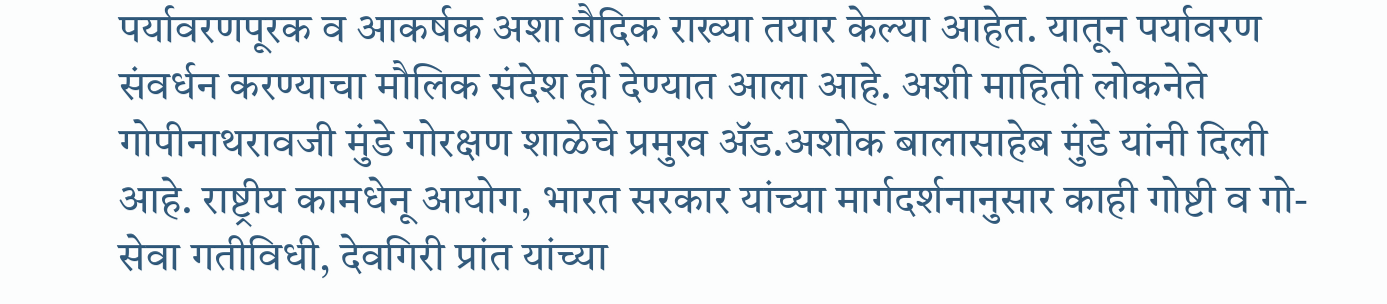पर्यावरणपूरक व आकर्षक अशा वैदिक राख्या तयार केल्या आहेत. यातून पर्यावरण संवर्धन करण्याचा मौलिक संदेश ही देण्यात आला आहे. अशी माहिती लोकनेते गोपीनाथरावजी मुंडे गोरक्षण शाळेचे प्रमुख ॲड.अशोक बालासाहेब मुंडे यांनी दिली आहे. राष्ट्रीय कामधेनू आयोग, भारत सरकार यांच्या मार्गदर्शनानुसार काही गोष्टी व गो-सेवा गतीविधी, देवगिरी प्रांत यांच्या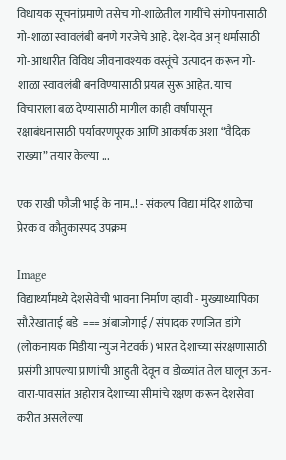विधायक सूचनांप्रमाणे तसेच गो-शाळेतील गायींचे संगोपनासाठी गो-शाळा स्वावलंबी बनणे गरजेचे आहे. देश-देव अन् धर्मासाठी गो-आधारीत विविध जीवनावश्यक वस्तूंचे उत्पादन करून गो-शाळा स्वावलंबी बनविण्यासाठी प्रयत्न सुरू आहेत. याच विचाराला बळ देण्यासाठी मागील काही वर्षांपासून रक्षाबंधनासाठी पर्यावरणपूरक आणि आकर्षक अशा “वैदिक राख्या” तयार केल्या ...

एक राखी फौजी भाई के नाम..! - संकल्प विद्या मंदिर शाळेचा प्रेरक व कौतुकास्पद उपक्रम

Image
विद्यार्थ्यांमध्ये देशसेवेची भावना निर्माण व्हावी - मुख्याध्यापिका सौ.रेखाताई बडे  === अंबाजोगाई / संपादक रणजित डांगे (लोकनायक मिडीया न्युज नेटवर्क) भारत देशाच्या संरक्षणासाठी प्रसंगी आपल्या प्राणांची आहुती देवून व डोळ्यांत तेल घालून ऊन-वारा-पावसांत अहोरात्र देशाच्या सीमांचे रक्षण करून देशसेवा करीत असलेल्या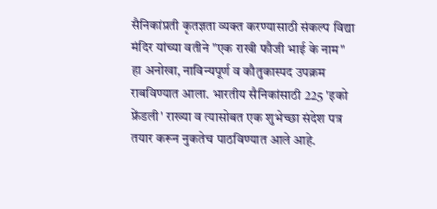सैनिकांप्रती कृतज्ञता व्यक्त करण्यासाठी संकल्प विद्या मंदिर यांच्या वतीने "एक राखी फौजी भाई के नाम" हा अनोखा, नाविन्यपूर्ण व कौतुकास्पद उपक्रम राबविण्यात आला. भारतीय सैनिकांसाठी 225 'इको फ्रेंडली' राख्या व त्यासोबत एक शुभेच्छा संदेश पत्र तयार करून नुकतेच पाठविण्यात आले आहे.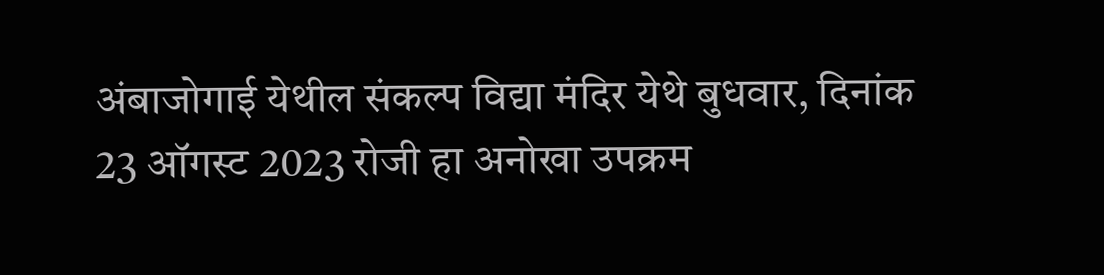अंबाजोगाई येथील संकल्प विद्या मंदिर येथे बुधवार, दिनांक 23 ऑगस्ट 2023 रोजी हा अनोखा उपक्रम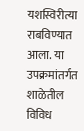यशस्विरीत्या राबविण्यात आला. या उपक्रमांतर्गत शाळेतील विविध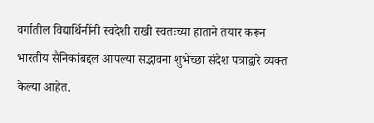वर्गातील विद्यार्थिनींनी स्वदेशी राखी स्वतःच्या हाताने तयार करून भारतीय सैनिकांबद्दल आपल्या सद्भावना शुभेच्छा संदेश पत्राद्वारे व्यक्त केल्या आहेत.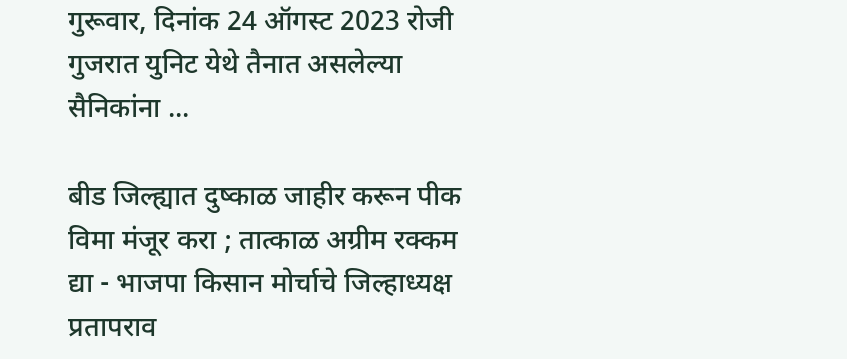गुरूवार, दिनांक 24 ऑगस्ट 2023 रोजी गुजरात युनिट येथे तैनात असलेल्या सैनिकांना ...

बीड जिल्ह्यात दुष्काळ जाहीर करून पीक विमा मंजूर करा ; तात्काळ अग्रीम रक्कम द्या - भाजपा किसान मोर्चाचे जिल्हाध्यक्ष प्रतापराव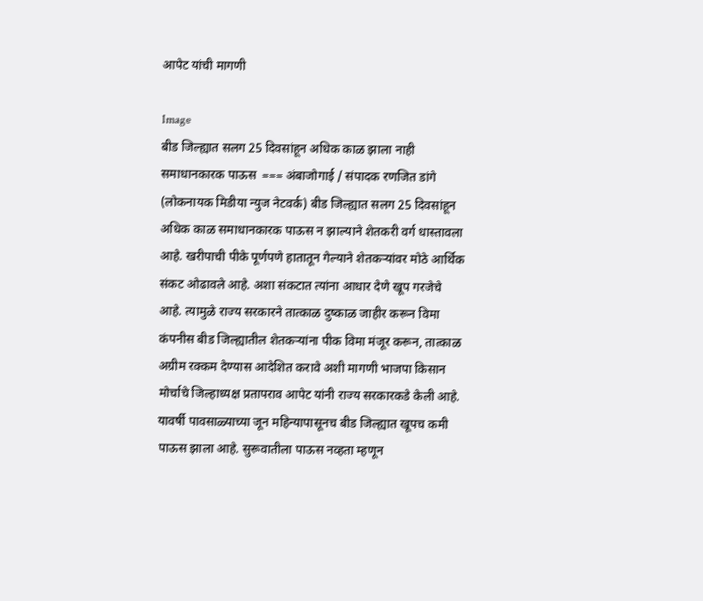आपेट यांची मागणी

Image
बीड जिल्ह्यात सलग 25 दिवसांहून अधिक काळ झाला नाही समाधानकारक पाऊस  === अंबाजोगाई / संपादक रणजित डांगे (लोकनायक मिडीया न्युज नेटवर्क) बीड जिल्ह्यात सलग 25 दिवसांहून अधिक काळ समाधानकारक पाऊस न झाल्याने शेतकरी वर्ग धास्तावला आहे. खरीपाची पीके पूर्णपणे हातातून गेल्याने शेतकर्‍यांवर मोठे आर्थिक संकट ओढावले आहे. अशा संकटात त्यांना आधार देणे खूप गरजेचे आहे. त्यामुळे राज्य सरकारने तात्काळ दुष्काळ जाहीर करून विमा कंपनीस बीड जिल्ह्यातील शेतकर्‍यांना पीक विमा मंजूर करून, तात्काळ अग्रीम रक्कम देण्यास आदेशित करावे अशी मागणी भाजपा किसान मोर्चाचे जिल्हाध्यक्ष प्रतापराव आपेट यांनी राज्य सरकारकडे केली आहे. यावर्षी पावसाळ्याच्या जून महिन्यापासूनच बीड जिल्ह्यात खूपच कमी पाऊस झाला आहे. सुरूवातीला पाऊस नव्हता म्हणून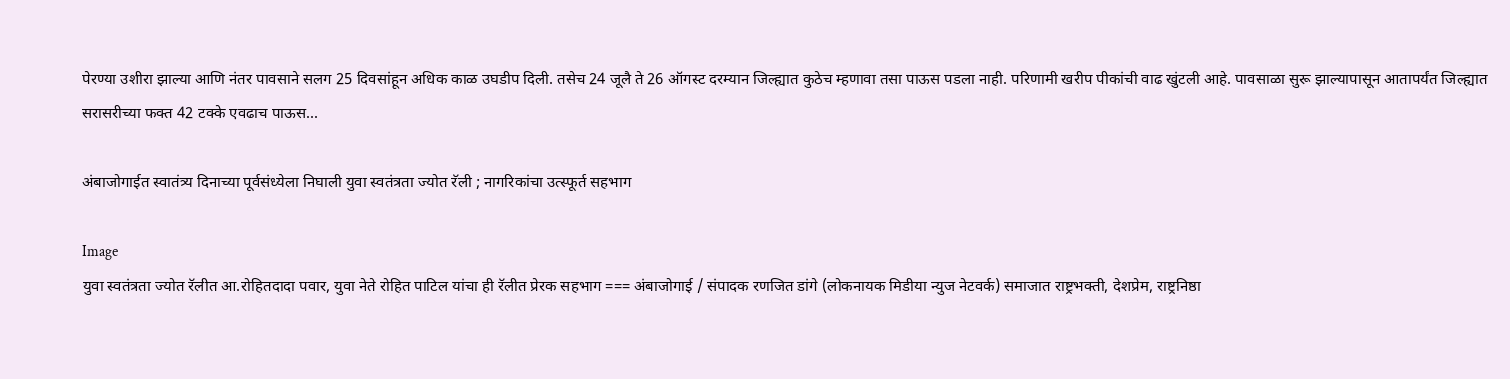पेरण्या उशीरा झाल्या आणि नंतर पावसाने सलग 25 दिवसांहून अधिक काळ उघडीप दिली. तसेच 24 जूलै ते 26 ऑगस्ट दरम्यान जिल्ह्यात कुठेच म्हणावा तसा पाऊस पडला नाही. परिणामी खरीप पीकांची वाढ खुंटली आहे. पावसाळा सुरू झाल्यापासून आतापर्यंत जिल्ह्यात सरासरीच्या फक्त 42 टक्के एवढाच पाऊस...

अंबाजोगाईत स्वातंत्र्य दिनाच्या पूर्वसंध्येला निघाली युवा स्वतंत्रता ज्योत रॅली ; नागरिकांचा उत्स्फूर्त सहभाग

Image
युवा स्वतंत्रता ज्योत रॅलीत आ.रोहितदादा पवार, युवा नेते रोहित पाटिल यांचा ही रॅलीत प्रेरक सहभाग === अंबाजोगाई / संपादक रणजित डांगे (लोकनायक मिडीया न्युज नेटवर्क) समाजात राष्ट्रभक्ती, देशप्रेम, राष्ट्रनिष्ठा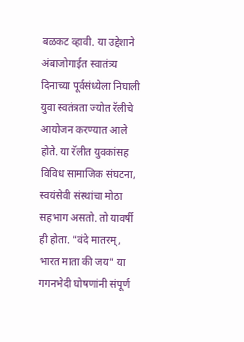बळकट व्हावी. या उद्देशाने अंबाजोगाईत स्वातंत्र्य दिनाच्या पूर्वसंध्येला निघाली युवा स्वतंत्रता ज्योत रॅलीचे आयोजन करण्यात आले होते. या रॅलीत युवकांसह विविध सामाजिक संघटना, स्वयंसेवी संस्थांचा मोठा सहभाग असतो. तो यावर्षी ही होता. "वंदे मातरम्, भारत माता की जय" या गगनभेदी घोषणांनी संपूर्ण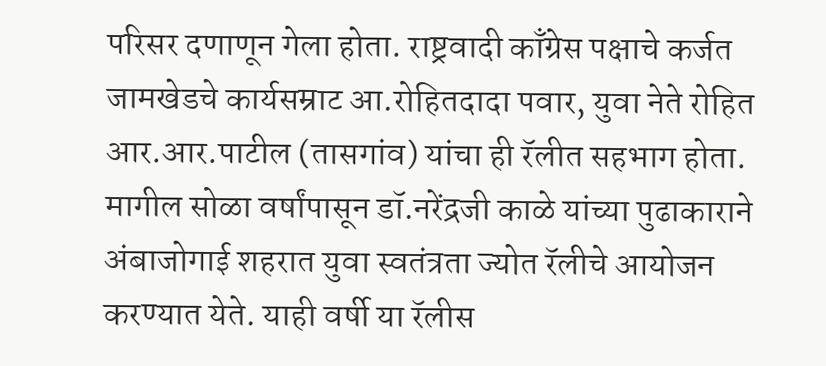परिसर दणाणून गेला होता. राष्ट्रवादी काँग्रेस पक्षाचे कर्जत जामखेडचे कार्यसम्राट आ.रोहितदादा पवार, युवा नेते रोहित आर.आर.पाटील (तासगांव) यांचा ही रॅलीत सहभाग होता. मागील सोळा वर्षांपासून डॉ.नरेंद्रजी काळे यांच्या पुढाकाराने अंबाजोगाई शहरात युवा स्वतंत्रता ज्योत रॅलीचे आयोजन करण्यात येते. याही वर्षी या रॅलीस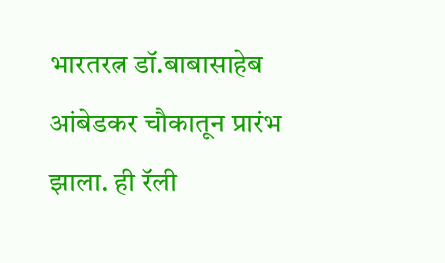भारतरत्न डॉ.बाबासाहेब आंबेडकर चौकातून प्रारंभ झाला. ही रॅली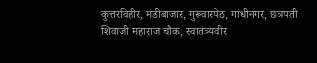कुत्तरविहीर, मंडीबाजार, गुरूवारपेठ, गांधीनगर, छत्रपती शिवाजी महाराज चौक, स्वातंत्र्यवीर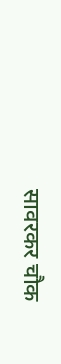सावरकर चौक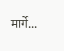मार्गे...